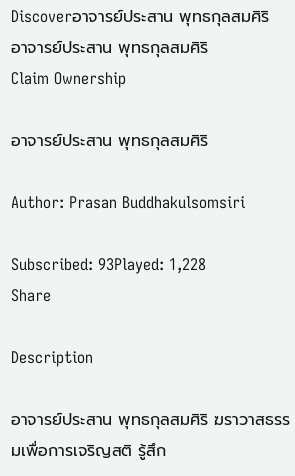Discoverอาจารย์ประสาน พุทธกุลสมศิริ
อาจารย์ประสาน พุทธกุลสมศิริ
Claim Ownership

อาจารย์ประสาน พุทธกุลสมศิริ

Author: Prasan Buddhakulsomsiri

Subscribed: 93Played: 1,228
Share

Description

อาจารย์ประสาน พุทธกุลสมศิริ ฆราวาสธรรมเพื่อการเจริญสติ รู้สึก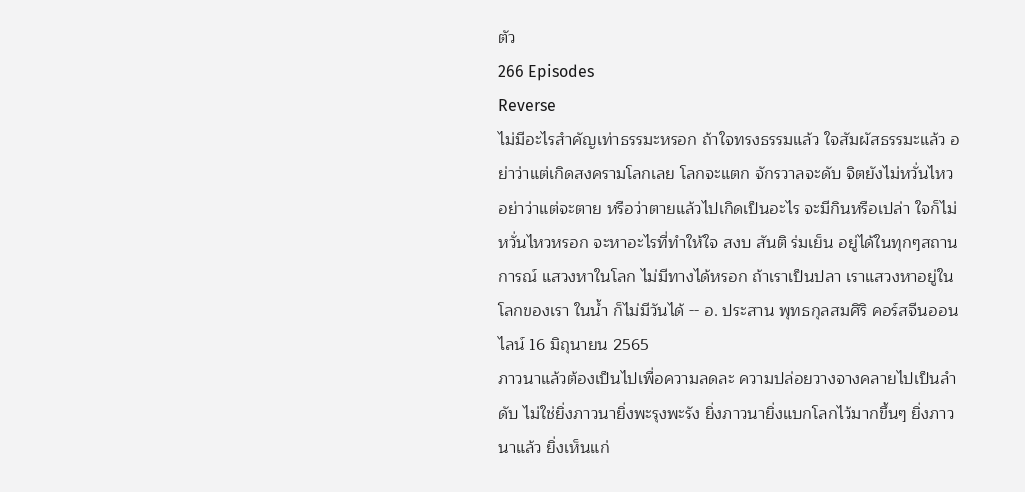ตัว
266 Episodes
Reverse
ไม่มีอะไรสำคัญเท่าธรรมะหรอก ถ้าใจทรงธรรมแล้ว ใจสัมผัสธรรมะแล้ว อย่าว่าแต่เกิดสงครามโลกเลย โลกจะแตก จักรวาลจะดับ จิตยังไม่หวั่นไหว อย่าว่าแต่จะตาย หรือว่าตายแล้วไปเกิดเป็นอะไร จะมีกินหรือเปล่า ใจก็ไม่หวั่นไหวหรอก จะหาอะไรที่ทำให้ใจ สงบ สันติ ร่มเย็น อยู่ได้ในทุกๆสถานการณ์ แสวงหาในโลก ไม่มีทางได้หรอก ถ้าเราเป็นปลา เราแสวงหาอยู่ในโลกของเรา ในน้ำ ก็ไม่มีวันได้ -- อ. ประสาน พุทธกุลสมศิริ คอร์สจีนออนไลน์ 16 มิถุนายน 2565
ภาวนาแล้วต้องเป็นไปเพื่อความลดละ ความปล่อยวางจางคลายไปเป็นลำดับ ไม่ใช่ยิ่งภาวนายิ่งพะรุงพะรัง ยิ่งภาวนายิ่งแบกโลกไว้มากขึ้นๆ ยิ่งภาวนาแล้ว ยิ่งเห็นแก่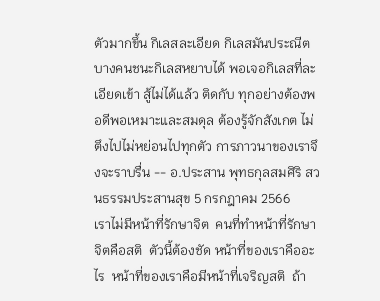ตัวมากขึ้น กิเลสละเอียด กิเลสมันประณีต บางคนชนะกิเลสหยาบได้ พอเจอกิเลสที่ละเอียดเข้า สู้ไม่ได้แล้ว ติดกับ ทุกอย่างต้องพอดีพอเหมาะและสมดุล ต้องรู้จักสังเกต ไม่ตึงไปไม่หย่อนไปทุกตัว การภาวนาของเราจึงจะราบรื่น -- อ.ประสาน พุทธกุลสมศิริ สวนธรรมประสานสุข 5 กรกฎาคม 2566
เราไม่มีหน้าที่รักษาจิต  คนที่ทำหน้าที่รักษาจิตคือสติ  ตัวนี้ต้องชัด หน้าที่ของเราคืออะไร  หน้าที่ของเราคือมีหน้าที่เจริญสติ  ถ้า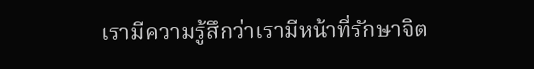เรามีความรู้สึกว่าเรามีหน้าที่รักษาจิต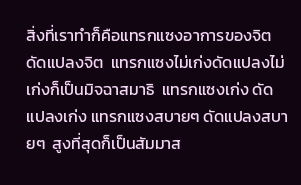สิ่งที่เราทำก็คือแทรกแซงอาการของจิตดัดแปลงจิต  แทรกแซงไม่เก่งดัดแปลงไม่เก่งก็เป็นมิจฉาสมาธิ  แทรกแซงเก่ง ดัดแปลงเก่ง แทรกแซงสบายๆ ดัดแปลงสบายๆ  สูงที่สุดก็เป็นสัมมาส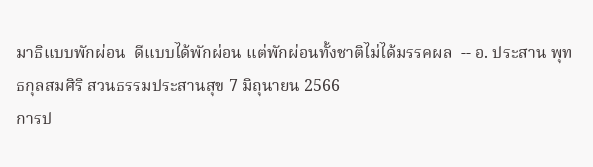มาธิแบบพักผ่อน  ดีแบบได้พักผ่อน แต่พักผ่อนทั้งชาติไม่ได้มรรคผล  -- อ. ประสาน พุทธกุลสมศิริ สวนธรรมประสานสุข 7 มิถุนายน 2566
การป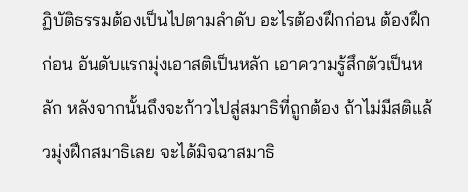ฏิบัติธรรมต้องเป็นไปตามลำดับ อะไรต้องฝึกก่อน ต้องฝึกก่อน อันดับแรกมุ่งเอาสติเป็นหลัก เอาความรู้สึกตัวเป็นหลัก หลังจากนั้นถึงจะก้าวไปสู่สมาธิที่ถูกต้อง ถ้าไม่มีสติแล้วมุ่งฝึกสมาธิเลย จะได้มิจฉาสมาธิ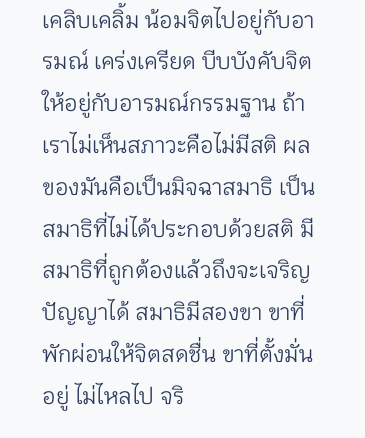เคลิบเคลิ้ม น้อมจิตไปอยู่กับอารมณ์ เคร่งเครียด บีบบังคับจิตให้อยู่กับอารมณ์กรรมฐาน ถ้าเราไม่เห็นสภาวะคือไม่มีสติ ผลของมันคือเป็นมิจฉาสมาธิ เป็นสมาธิที่ไม่ได้ประกอบด้วยสติ มีสมาธิที่ถูกต้องแล้วถึงจะเจริญปัญญาได้ สมาธิมีสองขา ขาที่พักผ่อนให้จิตสดชื่น ขาที่ตั้งมั่นอยู่ ไม่ไหลไป จริ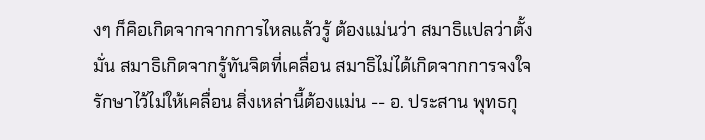งๆ ก็คิอเกิดจากจากการไหลแล้วรู้ ต้องแม่นว่า สมาธิแปลว่าตั้งมั่น สมาธิเกิดจากรู้ทันจิตที่เคลื่อน สมาธิไม่ได้เกิดจากการจงใจรักษาไว้ไม่ให้เคลื่อน สิ่งเหล่านี้ต้องแม่น -- อ. ประสาน พุทธกุ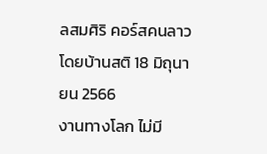ลสมศิริ คอร์สคนลาว โดยบ้านสติ 18 มิถุนายน 2566
งานทางโลก ไม่มี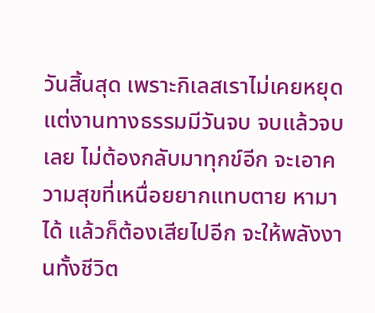วันสิ้นสุด เพราะกิเลสเราไม่เคยหยุด แต่งานทางธรรมมีวันจบ จบแล้วจบเลย ไม่ต้องกลับมาทุกข์อีก จะเอาความสุขที่เหนื่อยยากแทบตาย หามาได้ แล้วก็ต้องเสียไปอีก จะให้พลังงานทั้งชีวิต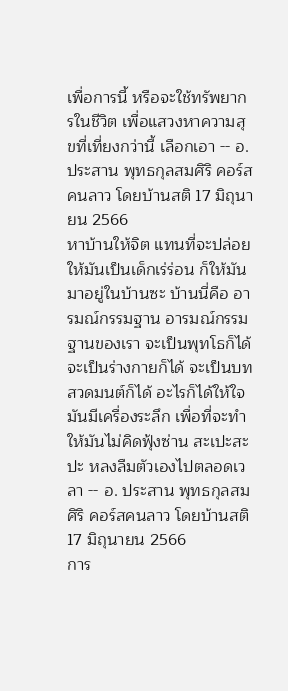เพื่อการนี้ หรือจะใช้ทรัพยากรในชีวิต เพื่อแสวงหาความสุขที่เที่ยงกว่านี้ เลือกเอา -- อ. ประสาน พุทธกุลสมศิริ คอร์สคนลาว โดยบ้านสติ 17 มิถุนายน 2566
หาบ้านให้จิต แทนที่จะปล่อยให้มันเป็นเด็กเร่ร่อน ก็ให้มันมาอยู่ในบ้านซะ บ้านนี่คือ อารมณ์กรรมฐาน อารมณ์กรรมฐานของเรา จะเป็นพุทโธก็ได้ จะเป็นร่างกายก็ได้ จะเป็นบทสวดมนต์ก็ได้ อะไรก็ได้ให้ใจมันมีเครื่องระลึก เพื่อที่จะทำให้มันไม่คิดฟุ้งซ่าน สะเปะสะปะ หลงลืมตัวเองไปตลอดเวลา -- อ. ประสาน พุทธกุลสมศิริ คอร์สคนลาว โดยบ้านสติ 17 มิถุนายน 2566
การ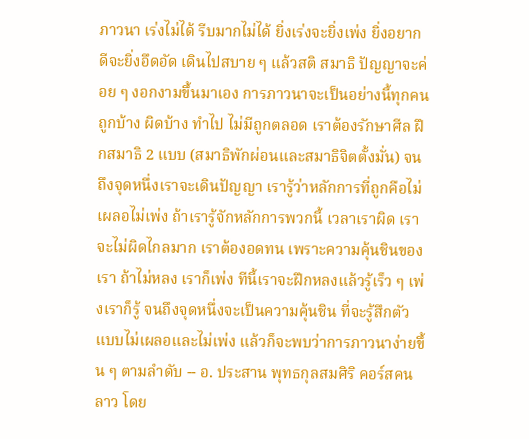ภาวนา เร่งไม่ได้ รีบมากไม่ได้ ยิ่งเร่งจะยิ่งเพ่ง ยิ่งอยากดีจะยิ่งอึดอัด เดินไปสบาย ๆ แล้วสติ สมาธิ ปัญญาจะค่อย ๆ งอกงามขึ้นมาเอง การภาวนาจะเป็นอย่างนี้ทุกคน ถูกบ้าง ผิดบ้าง ทำไป ไม่มีถูกตลอด เราต้องรักษาศีล ฝึกสมาธิ 2 แบบ (สมาธิพักผ่อนและสมาธิจิตตั้งมั่น) จนถึงจุดหนึ่งเราจะเดินปัญญา เรารู้ว่าหลักการที่ถูกคือไม่เผลอไม่เพ่ง ถ้าเรารู้จักหลักการพวกนี้ เวลาเราผิด เราจะไม่ผิดไกลมาก เราต้องอดทน เพราะความคุ้นชินของเรา ถ้าไม่หลง เราก็เพ่ง ทีนี้เราจะฝึกหลงแล้วรู้เร็ว ๆ เพ่งเราก็รู้ จนถึงจุดหนึ่งจะเป็นความคุ้นชิน ที่จะรู้สึกตัวแบบไม่เผลอและไม่เพ่ง แล้วก็จะพบว่าการภาวนาง่ายขึ้น ๆ ตามลำดับ -- อ. ประสาน พุทธกุลสมศิริ คอร์สคนลาว โดย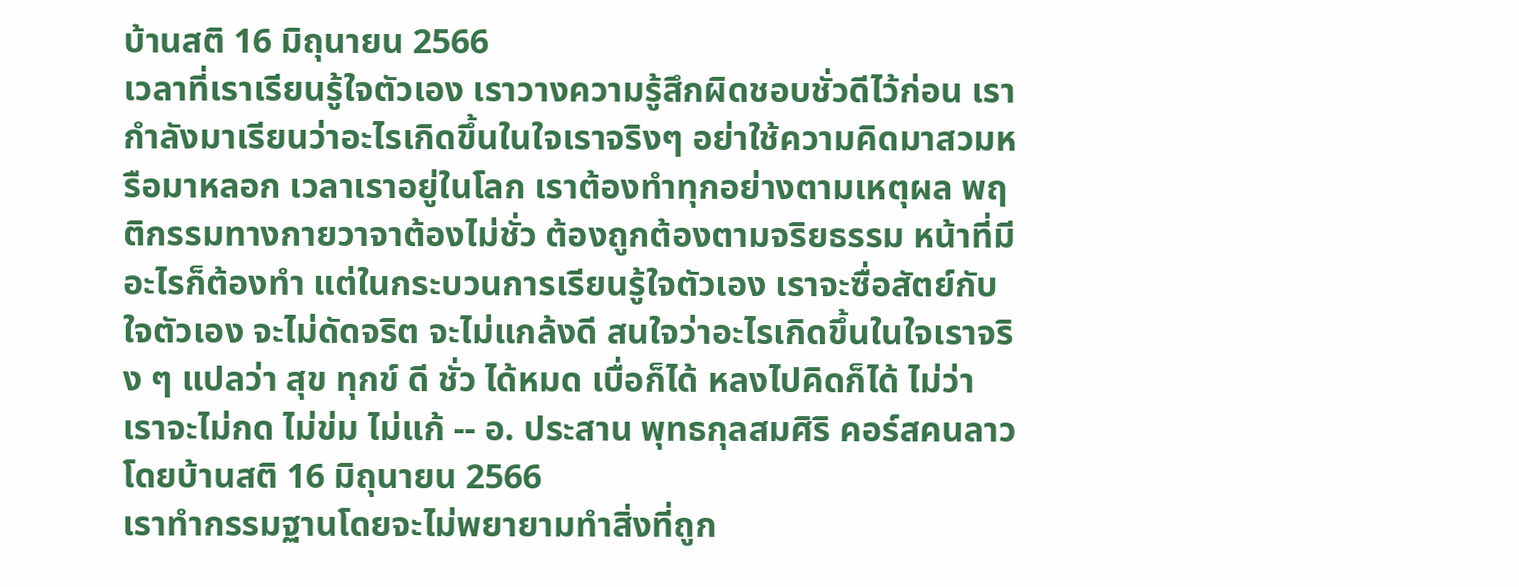บ้านสติ 16 มิถุนายน 2566
เวลาที่เราเรียนรู้ใจตัวเอง เราวางความรู้สึกผิดชอบชั่วดีไว้ก่อน เรากำลังมาเรียนว่าอะไรเกิดขึ้นในใจเราจริงๆ อย่าใช้ความคิดมาสวมหรือมาหลอก เวลาเราอยู่ในโลก เราต้องทำทุกอย่างตามเหตุผล พฤติกรรมทางกายวาจาต้องไม่ชั่ว ต้องถูกต้องตามจริยธรรม หน้าที่มีอะไรก็ต้องทำ แต่ในกระบวนการเรียนรู้ใจตัวเอง เราจะซื่อสัตย์กับใจตัวเอง จะไม่ดัดจริต จะไม่แกล้งดี สนใจว่าอะไรเกิดขึ้นในใจเราจริง ๆ แปลว่า สุข ทุกข์ ดี ชั่ว ได้หมด เบื่อก็ได้ หลงไปคิดก็ได้ ไม่ว่า เราจะไม่กด ไม่ข่ม ไม่แก้ -- อ. ประสาน พุทธกุลสมศิริ คอร์สคนลาว โดยบ้านสติ 16 มิถุนายน 2566
เราทำกรรมฐานโดยจะไม่พยายามทำสิ่งที่ถูก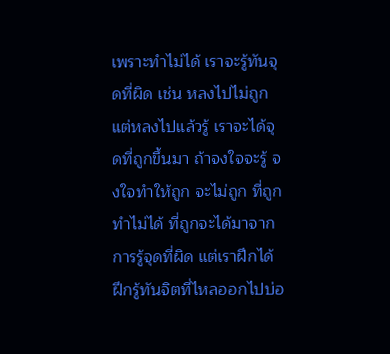เพราะทำไม่ได้ เราจะรู้ทันจุดที่ผิด เช่น หลงไปไม่ถูก แต่หลงไปแล้วรู้ เราจะได้จุดที่ถูกขึ้นมา ถ้าจงใจจะรู้ จงใจทำให้ถูก จะไม่ถูก ที่ถูกทำไม่ได้ ที่ถูกจะได้มาจากการรู้จุดที่ผิด แต่เราฝึกได้ ฝึกรู้ทันจิตที่ไหลออกไปบ่อ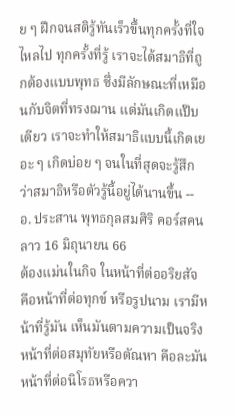ย ๆ ฝึกจนสติรู้ทันเร็วขึ้นทุกครั้งที่ใจไหลไป ทุกครั้งที่รู้ เราจะได้สมาธิที่ถูกต้องแบบพุทธ ซึ่งมีลักษณะที่เหมือนกับจิตที่ทรงฌาน แต่มันเกิดแป๊บเดียว เราจะทำให้สมาธิแบบนี้เกิดเยอะ ๆ เกิดบ่อย ๆ จนในที่สุดจะรู้สึกว่าสมาธิหรือตัวรู้นี้อยู่ได้นานขึ้น -- อ. ประสาน พุทธกุลสมศิริ คอร์สคนลาว 16 มิถุนายน 66
ต้องแม่นในกิจ ในหน้าที่ต่ออริยสัจ คือหน้าที่ต่อทุกข์ หรือรูปนาม เรามีหน้าที่รู้มัน เห็นมันตามความเป็นจริง หน้าที่ต่อสมุทัยหรือตัณหา คือละมัน หน้าที่ต่อนิโรธหรือควา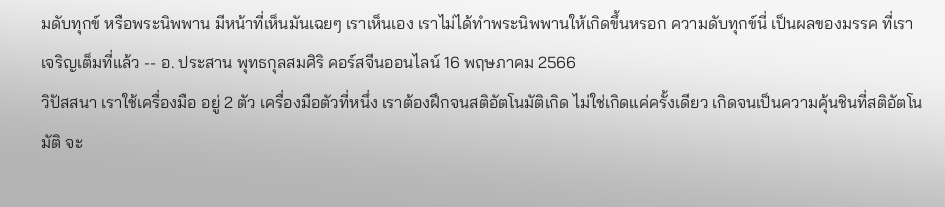มดับทุกข์ หรือพระนิพพาน มีหน้าที่เห็นมันเฉยๆ เราเห็นเอง เราไม่ได้ทำพระนิพพานให้เกิดขึ้นหรอก ความดับทุกข์นี่ เป็นผลของมรรค ที่เราเจริญเต็มที่แล้ว -- อ. ประสาน พุทธกุลสมศิริ คอร์สจีนออนไลน์ 16 พฤษภาคม 2566
วิปัสสนา เราใช้เครื่องมือ อยู่ 2 ตัว เครื่องมือตัวที่หนึ่ง เราต้องฝึกจนสติอัตโนมัติเกิด ไม่ใช่เกิดแค่ครั้งเดียว เกิดจนเป็นความคุ้นชินที่สติอัตโนมัติ จะ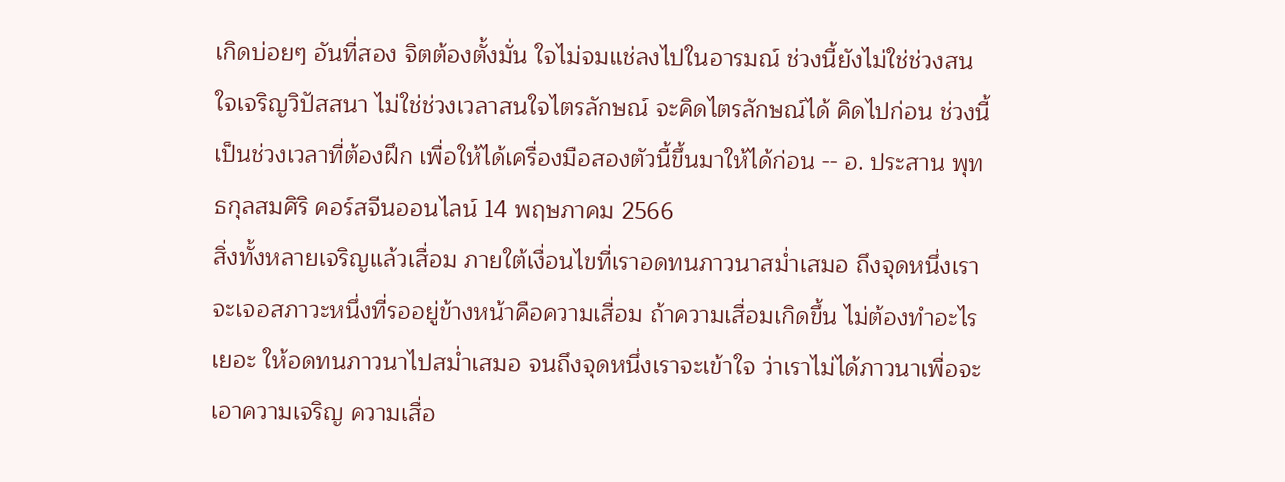เกิดบ่อยๆ อันที่สอง จิตต้องตั้งมั่น ใจไม่จมแช่ลงไปในอารมณ์ ช่วงนี้ยังไม่ใช่ช่วงสนใจเจริญวิปัสสนา ไม่ใช่ช่วงเวลาสนใจไตรลักษณ์ จะคิดไตรลักษณ์ได้ คิดไปก่อน ช่วงนี้เป็นช่วงเวลาที่ต้องฝึก เพื่อให้ได้เครื่องมือสองตัวนี้ขึ้นมาให้ได้ก่อน -- อ. ประสาน พุทธกุลสมศิริ คอร์สจีนออนไลน์ 14 พฤษภาคม 2566
สิ่งทั้งหลายเจริญแล้วเสื่อม ภายใต้เงื่อนไขที่เราอดทนภาวนาสม่ำเสมอ ถึงจุดหนึ่งเราจะเจอสภาวะหนึ่งที่รออยู่ข้างหน้าคือความเสื่อม ถ้าความเสื่อมเกิดขึ้น ไม่ต้องทำอะไรเยอะ ให้อดทนภาวนาไปสม่ำเสมอ จนถึงจุดหนึ่งเราจะเข้าใจ ว่าเราไม่ได้ภาวนาเพื่อจะเอาความเจริญ ความเสื่อ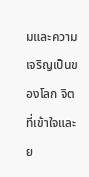มและความเจริญเป็นของโลก จิตที่เข้าใจและย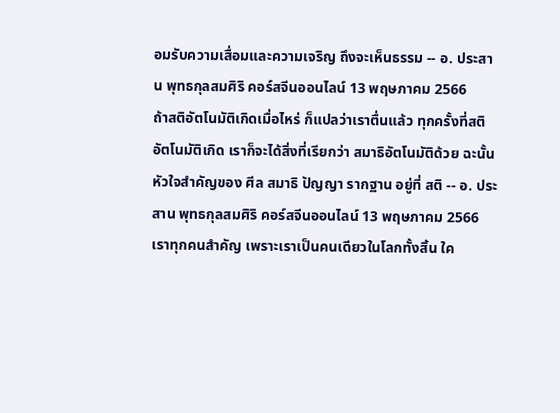อมรับความเสื่อมและความเจริญ ถึงจะเห็นธรรม -- อ. ประสาน พุทธกุลสมศิริ คอร์สจีนออนไลน์ 13 พฤษภาคม 2566
ถ้าสติอัตโนมัติเกิดเมื่อไหร่ ก็แปลว่าเราตื่นแล้ว ทุกครั้งที่สติอัตโนมัติเกิด เราก็จะได้สิ่งที่เรียกว่า สมาธิอัตโนมัติด้วย ฉะนั้นหัวใจสำคัญของ ศีล สมาธิ ปัญญา รากฐาน อยู่ที่ สติ -- อ. ประสาน พุทธกุลสมศิริ คอร์สจีนออนไลน์ 13 พฤษภาคม 2566
เราทุกคนสำคัญ เพราะเราเป็นคนเดียวในโลกทั้งสิ้น ใค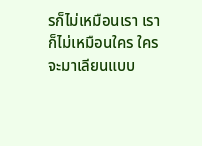รก็ไม่เหมือนเรา เราก็ไม่เหมือนใคร ใครจะมาเลียนแบบ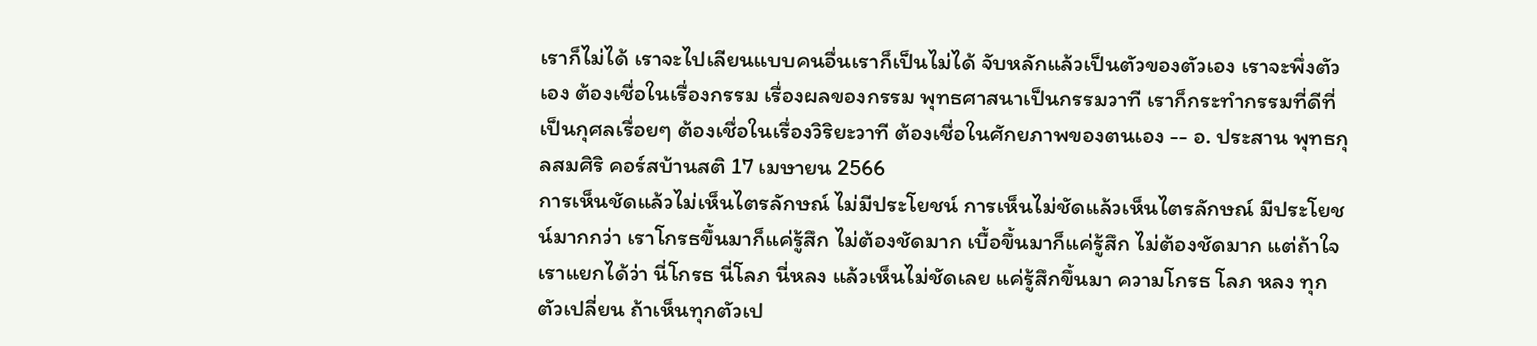เราก็ไม่ได้ เราจะไปเลียนแบบคนอื่นเราก็เป็นไม่ได้ จับหลักแล้วเป็นตัวของตัวเอง เราจะพึ่งตัวเอง ต้องเชื่อในเรื่องกรรม เรื่องผลของกรรม พุทธศาสนาเป็นกรรมวาที เราก็กระทำกรรมที่ดีที่เป็นกุศลเรื่อยๆ ต้องเชื่อในเรื่องวิริยะวาที ต้องเชื่อในศักยภาพของตนเอง -- อ. ประสาน พุทธกุลสมศิริ คอร์สบ้านสติ 17 เมษายน 2566
การเห็นชัดแล้วไม่เห็นไตรลักษณ์ ไม่มีประโยชน์ การเห็นไม่ชัดแล้วเห็นไตรลักษณ์ มีประโยชน์มากกว่า เราโกรธขึ้นมาก็แค่รู้สึก ไม่ต้องชัดมาก เบื้อขึ้นมาก็แค่รู้สึก ไม่ต้องชัดมาก แต่ถ้าใจเราแยกได้ว่า นี่โกรธ นี่โลภ นี่หลง แล้วเห็นไม่ชัดเลย แค่รู้สึกขึ้นมา ความโกรธ โลภ หลง ทุกตัวเปลี่ยน ถ้าเห็นทุกตัวเป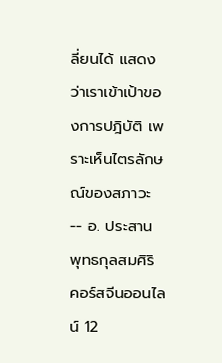ลี่ยนได้ แสดงว่าเราเข้าเป้าของการปฎิบัติ เพราะเห็นไตรลักษณ์ของสภาวะ -- อ. ประสาน พุทธกุลสมศิริ คอร์สจีนออนไลน์ 12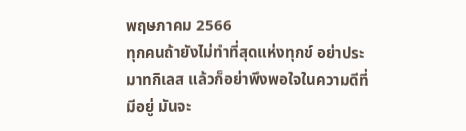พฤษภาคม 2566
ทุกคนถ้ายังไม่ทำที่สุดแห่งทุกข์ อย่าประมาทกิเลส แล้วก็อย่าพึงพอใจในความดีที่มีอยู่ มันจะ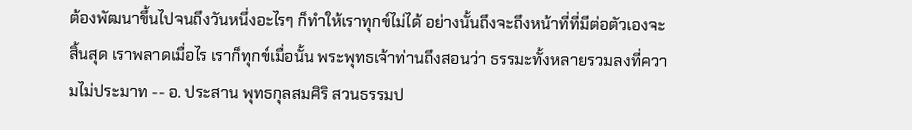ต้องพัฒนาขึ้นไปจนถึงวันหนึ่งอะไรๆ ก็ทำให้เราทุกข์ไม่ได้ อย่างนั้นถึงจะถึงหน้าที่ที่มีต่อตัวเองจะสิ้นสุด เราพลาดเมื่อไร เราก็ทุกข์เมื่อนั้น พระพุทธเจ้าท่านถึงสอนว่า ธรรมะทั้งหลายรวมลงที่ความไม่ประมาท -- อ. ประสาน พุทธกุลสมศิริ สวนธรรมป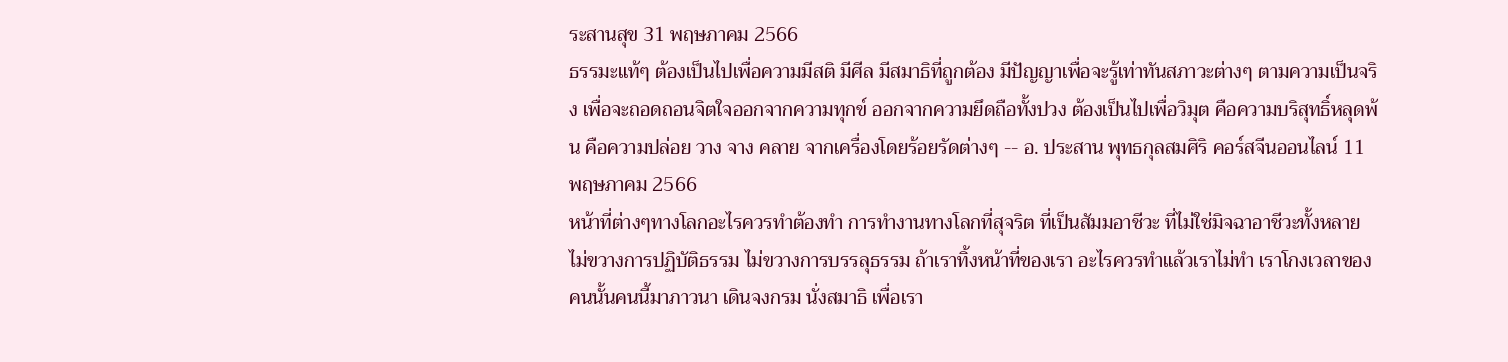ระสานสุข 31 พฤษภาคม 2566
ธรรมะแท้ๆ ต้องเป็นไปเพื่อความมีสติ มีศีล มีสมาธิที่ถูกต้อง มีปัญญาเพื่อจะรู้เท่าทันสภาวะต่างๆ ตามความเป็นจริง เพื่อจะถอดถอนจิตใจออกจากความทุกข์ ออกจากความยึดถือทั้งปวง ต้องเป็นไปเพื่อวิมุต คือความบริสุทธิ์หลุดพ้น คือความปล่อย วาง จาง คลาย จากเครื่องโดยร้อยรัดต่างๆ -- อ. ประสาน พุทธกุลสมศิริ คอร์สจีนออนไลน์ 11 พฤษภาคม 2566
หน้าที่ต่างๆทางโลกอะไรควรทำต้องทำ การทำงานทางโลกที่สุจริต ที่เป็นสัมมอาชีวะ ที่ไม่ใช่มิจฉาอาชีวะทั้งหลาย ไม่ขวางการปฏิบัติธรรม ไม่ขวางการบรรลุธรรม ถ้าเราทิ้งหน้าที่ของเรา อะไรควรทำแล้วเราไม่ทำ เราโกงเวลาของคนนั้นคนนี้มาภาวนา เดินจงกรม นั่งสมาธิ เพื่อเรา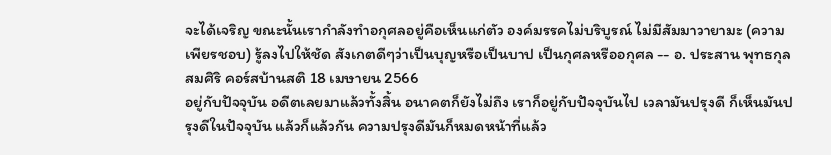จะได้เจริญ ขณะนั้นเรากำลังทำอกุศลอยู่คือเห็นแก่ตัว องค์มรรคไม่บริบูรณ์ ไม่มีสัมมาวายามะ (ความเพียรชอบ) รู้ลงไปให้ชัด สังเกตดีๆว่าเป็นบุญหรือเป็นบาป เป็นกุศลหรืออกุศล -- อ. ประสาน พุทธกุลสมศิริ คอร์สบ้านสติ 18 เมษายน 2566
อยู่กับปัจจุบัน อดีตเลยมาแล้วทั้งสิ้น อนาคตก็ยังไม่ถึง เราก็อยู่กับปัจจุบันไป เวลามันปรุงดี ก็เห็นมันปรุงดีในปัจจุบัน แล้วก็แล้วกัน ความปรุงดีมันก็หมดหน้าที่แล้ว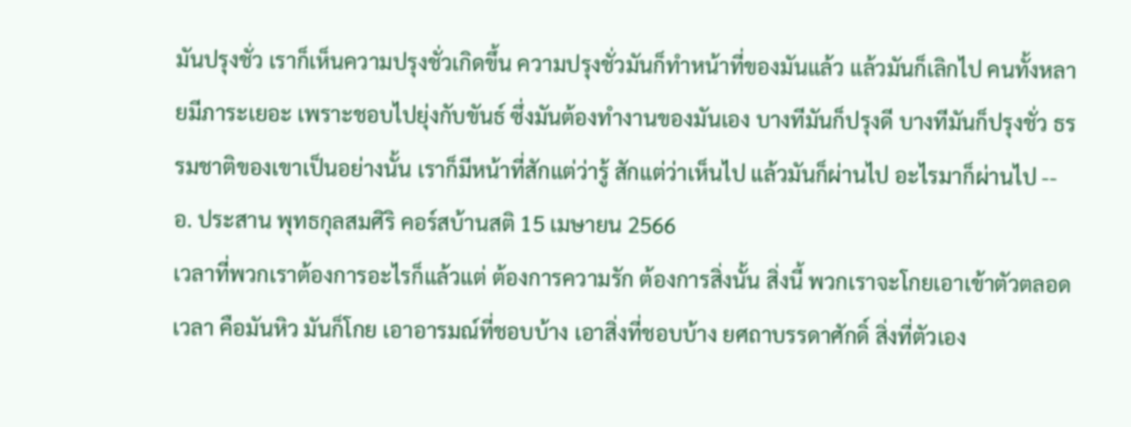มันปรุงชั่ว เราก็เห็นความปรุงชั่วเกิดขึ้น ความปรุงชั่วมันก็ทำหน้าที่ของมันแล้ว แล้วมันก็เลิกไป คนทั้งหลายมีภาระเยอะ เพราะชอบไปยุ่งกับขันธ์ ซึ่งมันต้องทำงานของมันเอง บางทีมันก็ปรุงดี บางทีมันก็ปรุงชั่ว ธรรมชาติของเขาเป็นอย่างนั้น เราก็มีหน้าที่สักแต่ว่ารู้ สักแต่ว่าเห็นไป แล้วมันก็ผ่านไป อะไรมาก็ผ่านไป -- อ. ประสาน พุทธกุลสมศิริ คอร์สบ้านสติ 15 เมษายน 2566
เวลาที่พวกเราต้องการอะไรก็แล้วแต่ ต้องการความรัก ต้องการสิ่งนั้น สิ่งนี้ พวกเราจะโกยเอาเข้าตัวตลอดเวลา คือมันหิว มันก็โกย เอาอารมณ์ที่ชอบบ้าง เอาสิ่งที่ชอบบ้าง ยศถาบรรดาศักดิ์ สิ่งที่ตัวเอง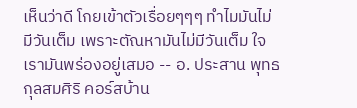เห็นว่าดี โกยเข้าตัวเรื่อยๆๆๆ ทำไมมันไม่มีวันเต็ม เพราะตัณหามันไม่มีวันเต็ม ใจเรามันพร่องอยู่เสมอ -- อ. ประสาน พุทธกุลสมศิริ คอร์สบ้าน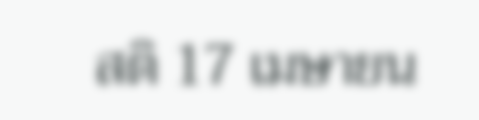สติ 17 เมษายน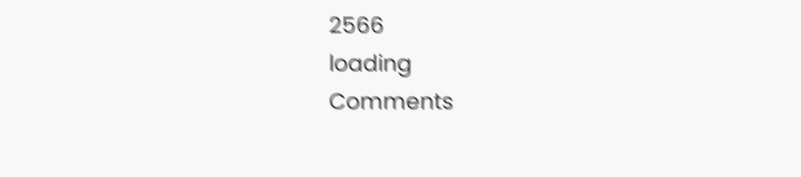2566
loading
Comments